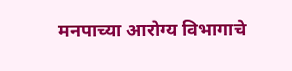मनपाच्या आरोग्य विभागाचे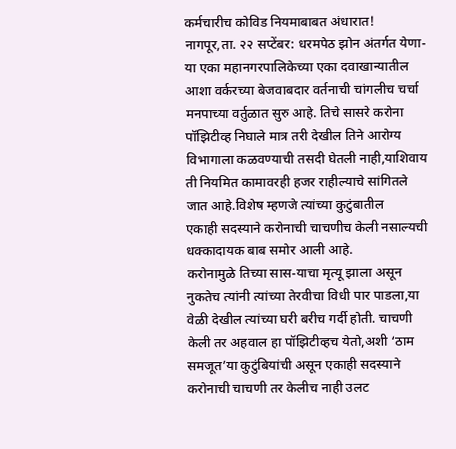कर्मचारीच कोविड नियमाबाबत अंधारात!
नागपूर,ता. २२ सप्टेंबर: धरमपेठ झोन अंतर्गत येणा-या एका महानगरपालिकेच्या एका दवाखान्यातील आशा वर्करच्या बेजवाबदार वर्तनाची चांगलीच चर्चा मनपाच्या वर्तुळात सुरु आहे. तिचे सासरे करोना पॉझिटीव्ह निघाले मात्र तरी देखील तिने आरोग्य विभागाला कळवण्याची तसदी घेतली नाही,याशिवाय ती नियमित कामावरही हजर राहील्याचे सांगितले जात आहे.विशेष म्हणजे त्यांच्या कुटुंबातील
एकाही सदस्याने करोनाची चाचणीच केली नसाल्यची धक्कादायक बाब समोर आली आहे.
करोनामुळे तिच्या सास-याचा मृत्यू झाला असून नुकतेच त्यांनी त्यांच्या तेरवीचा विधी पार पाडला,या वेळी देखील त्यांच्या घरी बरीच गर्दी होती. चाचणी केली तर अहवाल हा पॉझिटीव्हच येतो,अशी ‘ठाम समजूत’या कुटुंबियांची असून एकाही सदस्याने करोनाची चाचणी तर केलीच नाही उलट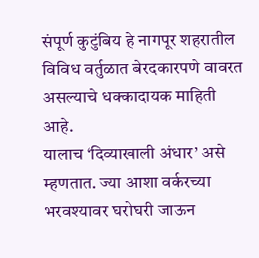संपूर्ण कुटुंबिय हे नागपूर शहरातील विविध वर्तुळात बेरदकारपणे वावरत असल्याचे धक्कादायक माहिती आहे.
यालाच ‘दिव्याखाली अंधार’ असे म्हणतात. ज्या आशा वर्करच्या भरवश्यावर घरोघरी जाऊन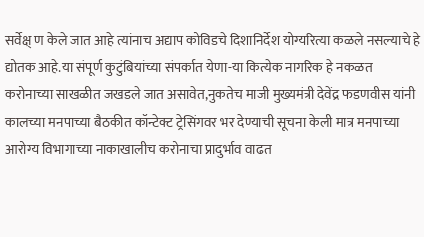सर्वेक्ष् ण केले जात आहे त्यांनाच अद्याप कोविडचे दिशानिर्देश योग्यरित्या कळले नसल्याचे हे द्योतक आहे.या संपूर्ण कुटुंबियांच्या संपर्कात येणा-या कित्येक नागरिक हे नकळत करोनाच्या साखळीत जखडले जात असावेत,नुकतेच माजी मुख्यमंत्री देवेंद्र फडणवीस यांनी कालच्या मनपाच्या बैठकीत कॉन्टेक्ट ट्रेसिंगवर भर देण्याची सूचना केली मात्र मनपाच्या आरोग्य विभागाच्या नाकाखालीच करोनाचा प्रादुर्भाव वाढत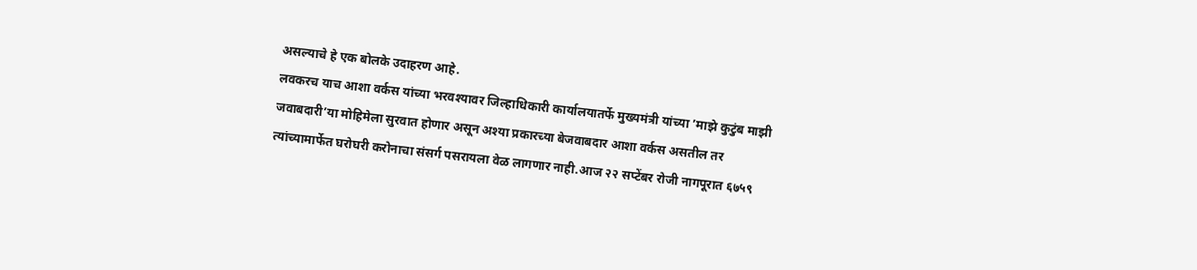असल्याचे हे एक बोलके उदाहरण आहे.
लवकरच याच आशा वर्कस यांच्या भरवश्यावर जिल्हाधिकारी कार्यालयातर्फे मुख्यमंत्री यांच्या ’माझे कुटुंब माझी जवाबदारी’या मोहिमेला सुरवात होणार असून अश्या प्रकारच्या बेजवाबदार आशा वर्कस असतील तर त्यांच्यामार्फेत घरोघरी करोनाचा संसर्ग पसरायला वेळ लागणार नाही.आज २२ सप्टेंबर रोजी नागपूरात ६७५९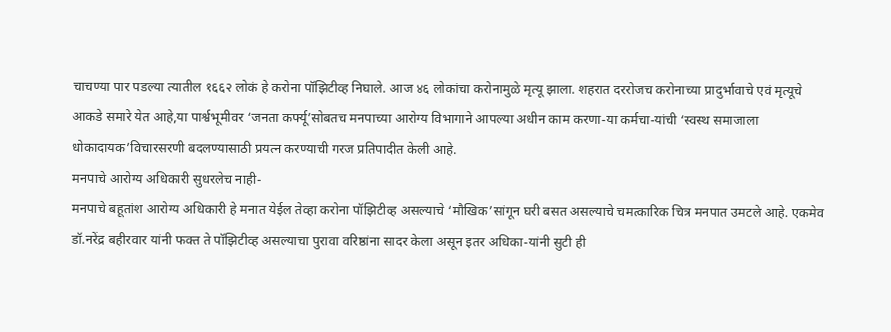चाचण्या पार पडल्या त्यातील १६६२ लोकं हे करोना पॉझिटीव्ह निघाले. आज ४६ लोकांचा करोनामुळे मृत्यू झाला. शहरात दररोजच करोनाच्या प्रादुर्भावाचे एवं मृत्यूचे आकडे समारे येत आहे,या पार्श्वभूमीवर ‘जनता कर्फ्यू’सोबतच मनपाच्या आरोग्य विभागाने आपल्या अधीन काम करणा-या कर्मचा-यांची ‘स्वस्थ समाजाला धोकादायक’विचारसरणी बदलण्यासाठी प्रयत्न करण्याची गरज प्रतिपादीत केली आहे.
मनपाचे आरोग्य अधिकारी सुधरलेच नाही-
मनपाचे बहूतांश आरोग्य अधिकारी हे मनात येईल तेव्हा करोना पॉझिटीव्ह असल्याचे ‘मौखिक’सांगून घरी बसत असल्याचे चमत्कारिक चित्र मनपात उमटले आहे. एकमेव डॉ.नरेंद्र बहीरवार यांनी फक्त ते पॉझिटीव्ह असल्याचा पुरावा वरिष्ठांना सादर केला असून इतर अधिका-यांनी सुटी ही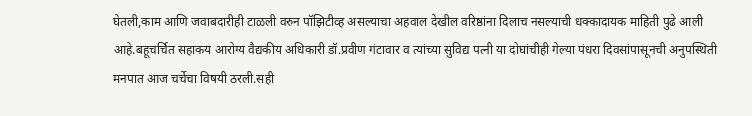घेतली,काम आणि जवाबदारीही टाळली वरुन पॉझिटीव्ह असल्याचा अहवाल देखील वरिष्ठांना दिलाच नसल्याची धक्कादायक माहिती पुढे आली आहे.बहूचर्चित सहाकय आरोग्य वैद्यकीय अधिकारी डॉ.प्रवीण गंटावार व त्यांच्या सुविद्य पत्नी या दोघांचीही गेल्या पंधरा दिवसांपासूनची अनुपस्थिती मनपात आज चर्चेचा विषयी ठरली.सही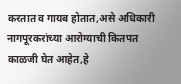करतात व गायब होतात,असे अधिकारी नागपूरकरांच्या आरोग्याची कितपत काळजी घेत आहेत,हे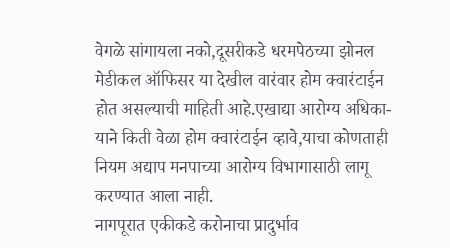वेगळे सांगायला नको,दूसरीकडे धरमपेठच्या झोनल मेडीकल ऑफिसर या देखील वारंवार होम क्वारंटाईन होत असल्याची माहिती आहे.एखाद्या आरोग्य अधिका-याने किती वेळा होम क्वारंटाईन व्हावे,याचा कोणताही नियम अद्याप मनपाच्या आरोग्य विभागासाठी लागू करण्यात आला नाही.
नागपूरात एकीकडे करोनाचा प्रादुर्भाव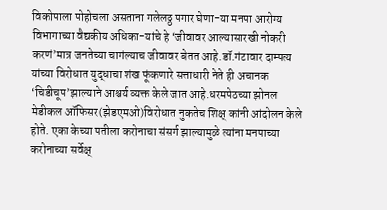विकोपाला पोहोचला असताना गलेलठ्ठ पगार घेणा-या मनपा आरोग्य विभागाच्या वैद्यकीय अधिका-यांचे हे ‘जीवावर आल्यासारखी नोकरी करणं’मात्र जनतेच्या चागंल्याच जीवावर बेतत आहे.डॉ.गंटावार दाम्पत्य यांच्या विरोधात युद्धाचा शंख फूंकणारे सत्ताधारी नेते ही अचानक ‘चिडीचूप’झाल्याने आश्चर्य व्यक्त केले जात आहे.धरमपेठच्या झोनल मेडीकल ऑफिसर(झेडएमओ)विरोधात नुकतेच शिक्ष् कांनी आंदोलन केले होते. एका केच्या पतीला करोनाचा संसर्ग झाल्यामुळे त्यांना मनपाच्या करोनाच्या सर्वेक्ष्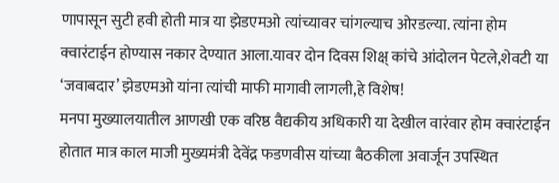णापासून सुटी हवी होती मात्र या झेडएमओ त्यांच्यावर चांगल्याच ओरडल्या. त्यांना होम क्वारंटाईन होण्यास नकार देण्यात आला.यावर दोन दिवस शिक्ष् कांचे आंदोलन पेटले,शेवटी या ‘जवाबदार’ झेडएमओ यांना त्यांची माफी मागावी लागली,हे विशेष!
मनपा मुख्यालयातील आणखी एक वरिष्ठ वैद्यकीय अधिकारी या देखील वारंवार होम क्वारंटाईन होतात मात्र काल माजी मुख्यमंत्री देवेंद्र फडणवीस यांच्या बैठकीला अवार्जून उपस्थित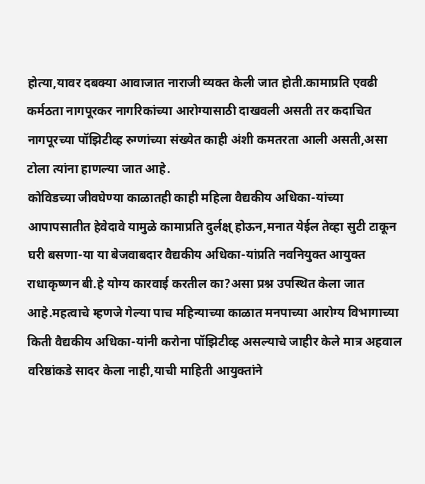होत्या,यावर दबक्या आवाजात नाराजी व्यक्त केली जात होती.कामाप्रति एवढी कर्मठता नागपूरकर नागरिकांच्या आरोग्यासाठी दाखवली असती तर कदाचित नागपूरच्या पॉझिटीव्ह रुग्णांच्या संख्येत काही अंशी कमतरता आली असती,असा टोला त्यांना हाणल्या जात आहे.
कोविडच्या जीवघेण्या काळातही काही महिला वैद्यकीय अधिका-यांच्या आपापसातीत हेवेदावे यामुळे कामाप्रति दुर्लक्ष् होऊन,मनात येईल तेव्हा सुटी टाकून घरी बसणा-या या बेजवाबदार वैद्यकीय अधिका-यांप्रति नवनियुक्त आयुक्त राधाकृष्णन बी.हे योग्य कारवाई करतील का?असा प्रश्न उपस्थित केला जात आहे.महत्वाचे म्हणजे गेल्या पाच महिन्याच्या काळात मनपाच्या आरोग्य विभागाच्या किती वैद्यकीय अधिका-यांनी करोना पॉझिटीव्ह असल्याचे जाहीर केले मात्र अहवाल वरिष्ठांकडे सादर केला नाही,याची माहिती आयुक्तांने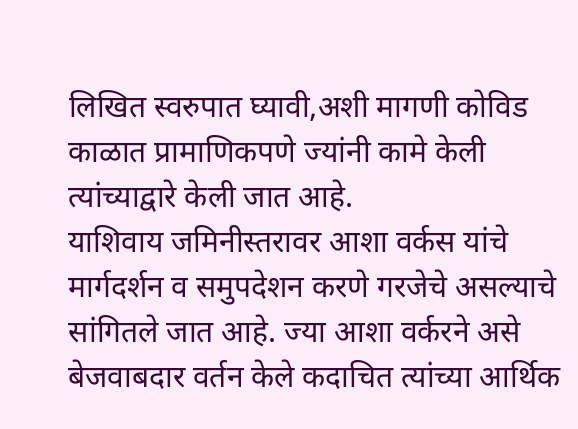लिखित स्वरुपात घ्यावी,अशी मागणी कोविड काळात प्रामाणिकपणे ज्यांनी कामे केली त्यांच्याद्वारे केली जात आहे.
याशिवाय जमिनीस्तरावर आशा वर्कस यांचे मार्गदर्शन व समुपदेशन करणे गरजेचे असल्याचे सांगितले जात आहे. ज्या आशा वर्करने असे बेजवाबदार वर्तन केले कदाचित त्यांच्या आर्थिक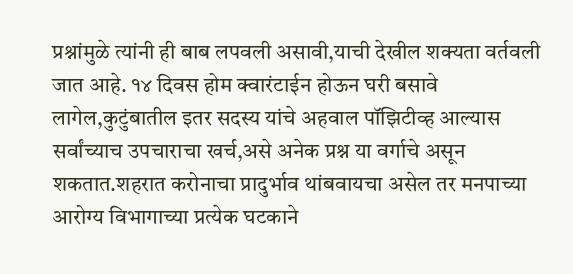प्रश्नांमुळे त्यांनी ही बाब लपवली असावी,याची देखील शक्यता वर्तवली जात आहे. १४ दिवस होम क्वारंटाईन होऊन घरी बसावे लागेल,कुटुंबातील इतर सदस्य यांचे अहवाल पॉझिटीव्ह आल्यास सर्वांच्याच उपचाराचा खर्च,असे अनेक प्रश्न या वर्गाचे असून शकतात.शहरात करोनाचा प्रादुर्भाव थांबवायचा असेल तर मनपाच्या आरोग्य विभागाच्या प्रत्येक घटकाने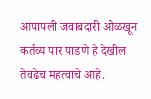आपापली जवाबदारी ओळखून कर्तव्य पार पाडणे हे देखील तेवढेच महत्वाचे आहे.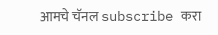आमचे चॅनल subscribe करा